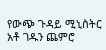የውጭ ጉዳይ ሚኒስትር አቶ ገዱን ጨምሮ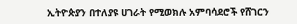ኢትዮጵያን በተለያዩ ሀገራት የሚወክሉ አምባሳደሮች የሸገርን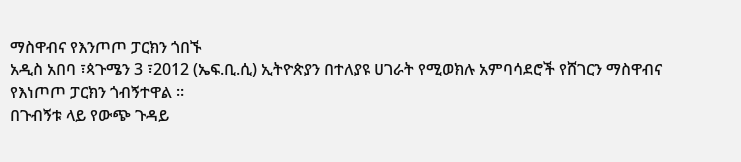ማስዋብና የእንጦጦ ፓርክን ጎበኙ
አዲስ አበባ ፣ጳጉሜን 3 ፣2012 (ኤፍ.ቢ.ሲ) ኢትዮጵያን በተለያዩ ሀገራት የሚወክሉ አምባሳደሮች የሸገርን ማስዋብና የእነጦጦ ፓርክን ጎብኝተዋል ።
በጉብኝቱ ላይ የውጭ ጉዳይ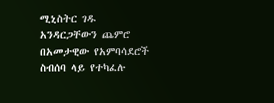ሚኒስትር ገዱ አንዳርጋቸውን ጨምሮ በአመታዊው የአምባሳደሮች ስብሰባ ላይ የተካፈሉ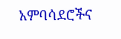አምባሳደሮችና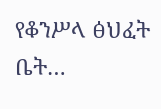የቆንሥላ ፅህፈት ቤት…